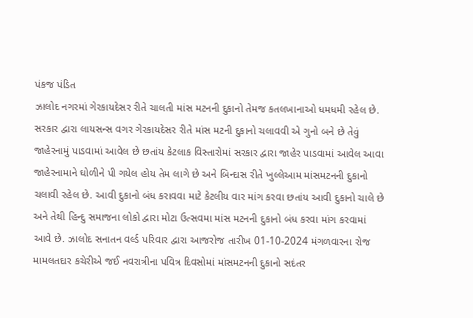પંકજ પંડિત
ઝાલોદ નગરમાં ગેરકાયદેસર રીતે ચાલતી માંસ મટનની દુકાનો તેમજ કતલખાનાઓ ધમધમી રહેલ છે. સરકાર દ્વારા લાયસન્સ વગર ગેરકાયદેસર રીતે માંસ મટની દુકાનો ચલાવવી એ ગુનો બને છે તેવું જાહેરનામું પાડવામાં આવેલ છે છતાંય કેટલાક વિસ્તારોમાં સરકાર દ્વારા જાહેર પાડવામાં આવેલ આવા જાહેરનામાને ઘોળીને પી ગયેલ હોય તેમ લાગે છે અને બિન્દાસ રીતે ખુલ્લેઆમ માંસમટનની દુકાનો ચલાવી રહેલ છે. આવી દુકાનો બંધ કરાવવા માટે કેટલીય વાર માંગ કરવા છતાંય આવી દુકાનો ચાલે છે અને તેથી હિન્દુ સમાજના લોકો દ્વારા મોટા ઉત્સવમા માંસ મટનની દુકાનો બંધ કરવા માંગ કરવામાં આવે છે. ઝાલોદ સનાતન વર્લ્ડ પરિવાર દ્વારા આજરોજ તારીખ 01-10-2024 મંગળવારના રોજ મામલતદાર કચેરીએ જઈ નવરાત્રીના પવિત્ર દિવસોમાં માંસમટનની દુકાનો સદંતર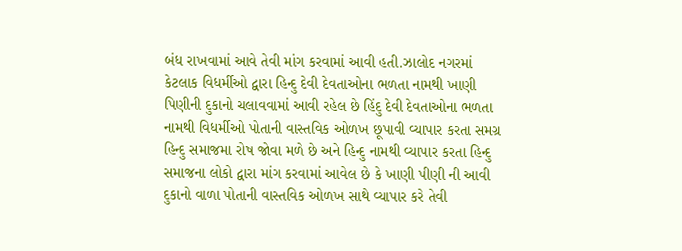બંધ રાખવામાં આવે તેવી માંગ કરવામાં આવી હતી.ઝાલોદ નગરમાં કેટલાક વિધર્મીઓ દ્વારા હિન્દુ દેવી દેવતાઓના ભળતા નામથી ખાણી પિણીની દુકાનો ચલાવવામાં આવી રહેલ છે હિંદુ દેવી દેવતાઓના ભળતા નામથી વિધર્મીઓ પોતાની વાસ્તવિક ઓળખ છૂપાવી વ્યાપાર કરતા સમગ્ર હિન્દુ સમાજમા રોષ જોવા મળે છે અને હિન્દુ નામથી વ્યાપાર કરતા હિન્દુ સમાજના લોકો દ્વારા માંગ કરવામાં આવેલ છે કે ખાણી પીણી ની આવી દુકાનો વાળા પોતાની વાસ્તવિક ઓળખ સાથે વ્યાપાર કરે તેવી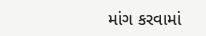માંગ કરવામાં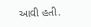આવી હતી.